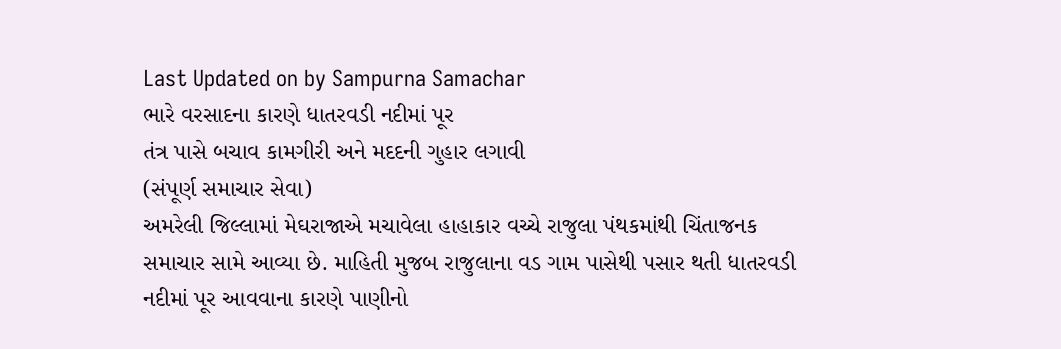Last Updated on by Sampurna Samachar
ભારે વરસાદના કારણે ધાતરવડી નદીમાં પૂર
તંત્ર પાસે બચાવ કામગીરી અને મદદની ગુહાર લગાવી
(સંપૂર્ણ સમાચાર સેવા)
અમરેલી જિલ્લામાં મેઘરાજાએ મચાવેલા હાહાકાર વચ્ચે રાજુલા પંથકમાંથી ચિંતાજનક સમાચાર સામે આવ્યા છે. માહિતી મુજબ રાજુલાના વડ ગામ પાસેથી પસાર થતી ધાતરવડી નદીમાં પૂર આવવાના કારણે પાણીનો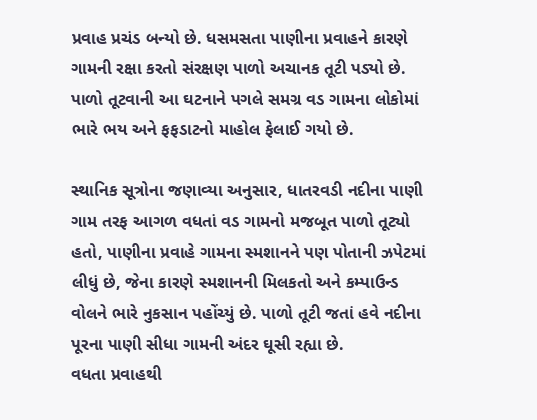પ્રવાહ પ્રચંડ બન્યો છે. ધસમસતા પાણીના પ્રવાહને કારણે ગામની રક્ષા કરતો સંરક્ષણ પાળો અચાનક તૂટી પડ્યો છે. પાળો તૂટવાની આ ઘટનાને પગલે સમગ્ર વડ ગામના લોકોમાં ભારે ભય અને ફફડાટનો માહોલ ફેલાઈ ગયો છે.

સ્થાનિક સૂત્રોના જણાવ્યા અનુસાર, ધાતરવડી નદીના પાણી ગામ તરફ આગળ વધતાં વડ ગામનો મજબૂત પાળો તૂટ્યો હતો, પાણીના પ્રવાહે ગામના સ્મશાનને પણ પોતાની ઝપેટમાં લીધું છે, જેના કારણે સ્મશાનની મિલકતો અને કમ્પાઉન્ડ વોલને ભારે નુકસાન પહોંચ્યું છે. પાળો તૂટી જતાં હવે નદીના પૂરના પાણી સીધા ગામની અંદર ઘૂસી રહ્યા છે.
વધતા પ્રવાહથી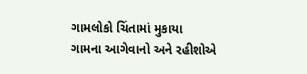ગામલોકો ચિંતામાં મુકાયા
ગામના આગેવાનો અને રહીશોએ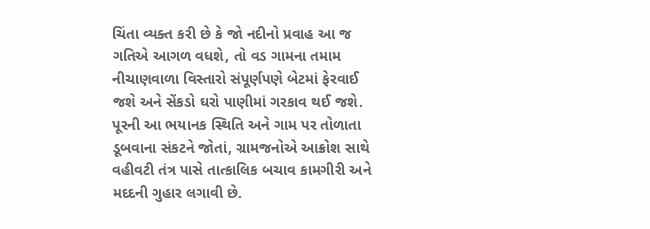ચિંતા વ્યક્ત કરી છે કે જો નદીનો પ્રવાહ આ જ ગતિએ આગળ વધશે, તો વડ ગામના તમામ નીચાણવાળા વિસ્તારો સંપૂર્ણપણે બેટમાં ફેરવાઈ જશે અને સેંકડો ઘરો પાણીમાં ગરકાવ થઈ જશે. પૂરની આ ભયાનક સ્થિતિ અને ગામ પર તોળાતા ડૂબવાના સંકટને જોતાં, ગ્રામજનોએ આક્રોશ સાથે વહીવટી તંત્ર પાસે તાત્કાલિક બચાવ કામગીરી અને મદદની ગુહાર લગાવી છે.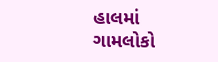હાલમાં ગામલોકો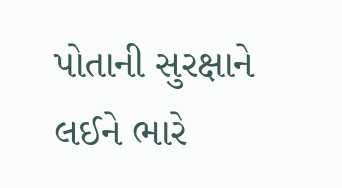પોતાની સુરક્ષાને લઈને ભારે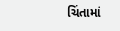ચિંતામાં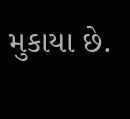મુકાયા છે.